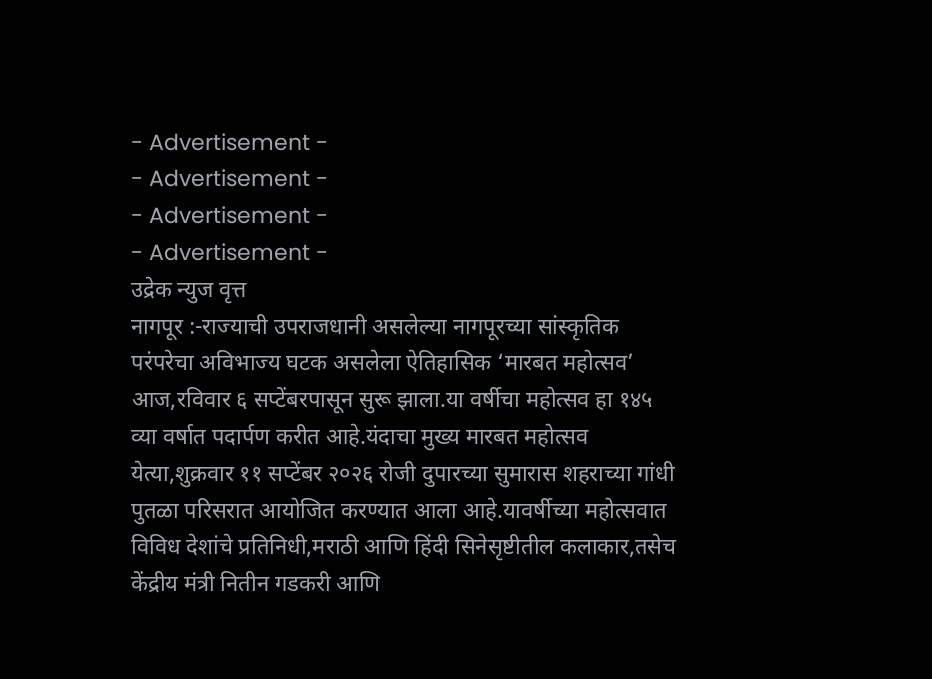- Advertisement -
- Advertisement -
- Advertisement -
- Advertisement -
उद्रेक न्युज वृत्त
नागपूर :-राज्याची उपराजधानी असलेल्या नागपूरच्या सांस्कृतिक परंपरेचा अविभाज्य घटक असलेला ऐतिहासिक ‘मारबत महोत्सव’ आज,रविवार ६ सप्टेंबरपासून सुरू झाला.या वर्षीचा महोत्सव हा १४५ व्या वर्षात पदार्पण करीत आहे.यंदाचा मुख्य मारबत महोत्सव येत्या,शुक्रवार ११ सप्टेंबर २०२६ रोजी दुपारच्या सुमारास शहराच्या गांधी पुतळा परिसरात आयोजित करण्यात आला आहे.यावर्षीच्या महोत्सवात विविध देशांचे प्रतिनिधी,मराठी आणि हिंदी सिनेसृष्टीतील कलाकार,तसेच केंद्रीय मंत्री नितीन गडकरी आणि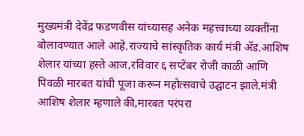मुख्यमंत्री देवेंद्र फडणवीस यांच्यासह अनेक महत्त्वाच्या व्यक्तींना बोलावण्यात आले आहे.राज्याचे सांस्कृतिक कार्य मंत्री ॲड.आशिष शेलार यांच्या हस्ते आज,रविवार ६ सप्टेंबर रोजी काळी आणि पिवळी मारबत यांची पूजा करून महोत्सवाचे उद्घाटन झाले.मंत्री आशिष शेलार म्हणाले की,मारबत परंपरा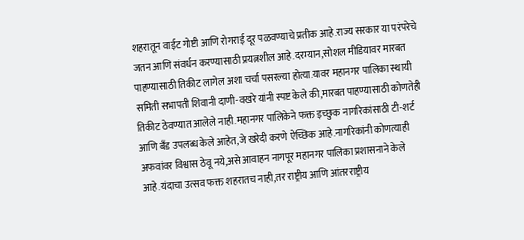शहरातून वाईट गोष्टी आणि रोगराई दूर पळवण्याचे प्रतीक आहे.राज्य सरकार या परंपरेचे जतन आणि संवर्धन करण्यासाठी प्रयत्नशील आहे.दरम्यान,सोशल मीडियावर मारबत पाहण्यासाठी तिकीट लागेल अशा चर्चा पसरल्या होत्या.यावर महानगर पालिका स्थायी समिती सभापती शिवानी दाणी-वखरे यांनी स्पष्ट केले की,मारबत पाहण्यासाठी कोणतेही तिकीट ठेवण्यात आलेले नाही.महानगर पालिकेने फक्त इच्छुक नागरिकांसाठी टी-शर्ट आणि बँड उपलब्ध केले आहेत,जे खरेदी करणे ऐच्छिक आहे.नागरिकांनी कोणत्याही अफवांवर विश्वास ठेवू नये,असे आवाहन नागपूर महानगर पालिका प्रशासनाने केले आहे.यंदाचा उत्सव फक्त शहरातच नाही,तर राष्ट्रीय आणि आंतरराष्ट्रीय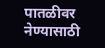पातळीवर नेण्यासाठी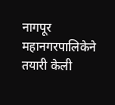नागपूर महानगरपालिकेने तयारी केली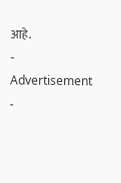आहे.
- Advertisement -